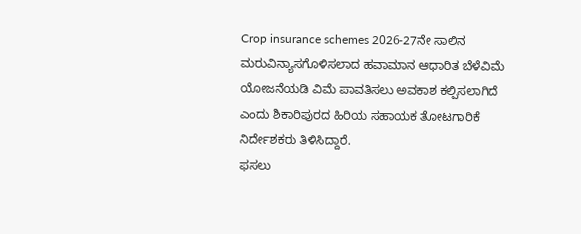Crop insurance schemes 2026-27ನೇ ಸಾಲಿನ ಮರುವಿನ್ಯಾಸಗೊಳಿಸಲಾದ ಹವಾಮಾನ ಆಧಾರಿತ ಬೆಳೆವಿಮೆ ಯೋಜನೆಯಡಿ ವಿಮೆ ಪಾವತಿಸಲು ಅವಕಾಶ ಕಲ್ಪಿಸಲಾಗಿದೆ ಎಂದು ಶಿಕಾರಿಪುರದ ಹಿರಿಯ ಸಹಾಯಕ ತೋಟಗಾರಿಕೆ ನಿರ್ದೇಶಕರು ತಿಳಿಸಿದ್ದಾರೆ.
ಫಸಲು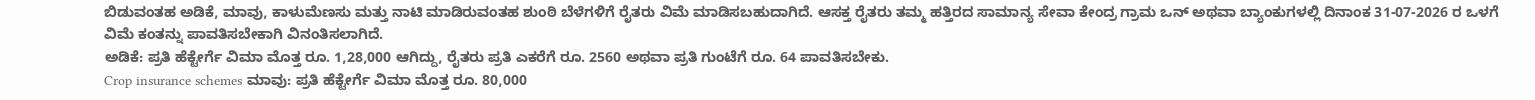ಬಿಡುವಂತಹ ಅಡಿಕೆ, ಮಾವು, ಕಾಳುಮೆಣಸು ಮತ್ತು ನಾಟಿ ಮಾಡಿರುವಂತಹ ಶುಂಠಿ ಬೆಳೆಗಳಿಗೆ ರೈತರು ವಿಮೆ ಮಾಡಿಸಬಹುದಾಗಿದೆ. ಆಸಕ್ತ ರೈತರು ತಮ್ಮ ಹತ್ತಿರದ ಸಾಮಾನ್ಯ ಸೇವಾ ಕೇಂದ್ರ ಗ್ರಾಮ ಒನ್ ಅಥವಾ ಬ್ಯಾಂಕುಗಳಲ್ಲಿ ದಿನಾಂಕ 31-07-2026 ರ ಒಳಗೆ ವಿಮೆ ಕಂತನ್ನು ಪಾವತಿಸಬೇಕಾಗಿ ವಿನಂತಿಸಲಾಗಿದೆ.
ಅಡಿಕೆ: ಪ್ರತಿ ಹೆಕ್ಟೇರ್ಗೆ ವಿಮಾ ಮೊತ್ತ ರೂ. 1,28,000 ಆಗಿದ್ದು, ರೈತರು ಪ್ರತಿ ಎಕರೆಗೆ ರೂ. 2560 ಅಥವಾ ಪ್ರತಿ ಗುಂಟೆಗೆ ರೂ. 64 ಪಾವತಿಸಬೇಕು.
Crop insurance schemes ಮಾವು: ಪ್ರತಿ ಹೆಕ್ಟೇರ್ಗೆ ವಿಮಾ ಮೊತ್ತ ರೂ. 80,000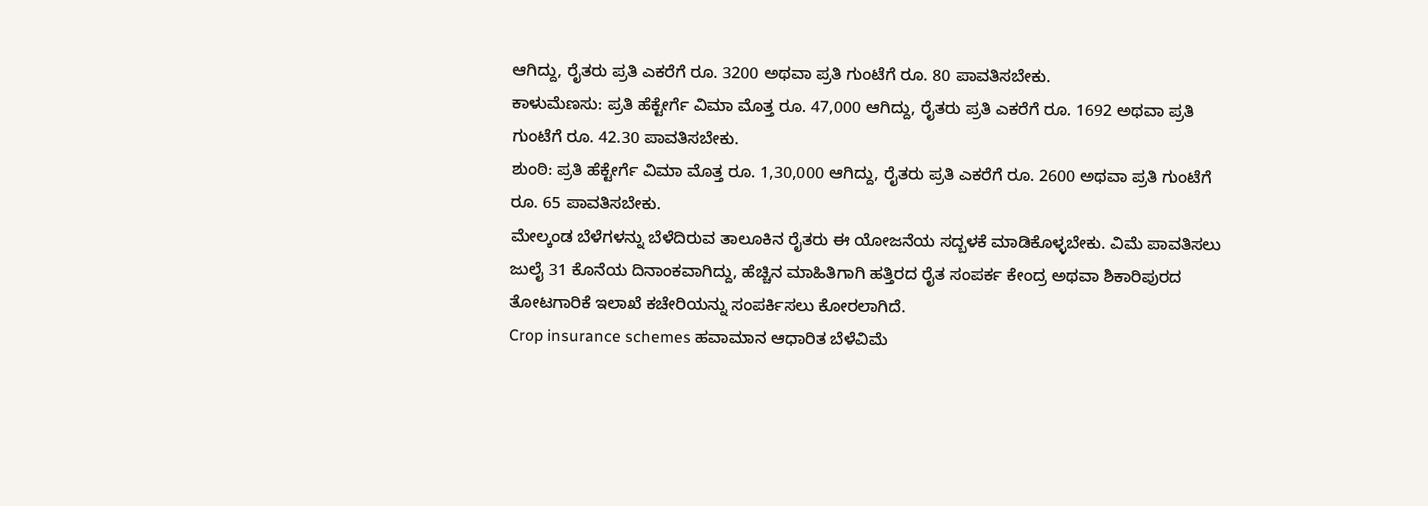ಆಗಿದ್ದು, ರೈತರು ಪ್ರತಿ ಎಕರೆಗೆ ರೂ. 3200 ಅಥವಾ ಪ್ರತಿ ಗುಂಟೆಗೆ ರೂ. 80 ಪಾವತಿಸಬೇಕು.
ಕಾಳುಮೆಣಸು: ಪ್ರತಿ ಹೆಕ್ಟೇರ್ಗೆ ವಿಮಾ ಮೊತ್ತ ರೂ. 47,000 ಆಗಿದ್ದು, ರೈತರು ಪ್ರತಿ ಎಕರೆಗೆ ರೂ. 1692 ಅಥವಾ ಪ್ರತಿ ಗುಂಟೆಗೆ ರೂ. 42.30 ಪಾವತಿಸಬೇಕು.
ಶುಂಠಿ: ಪ್ರತಿ ಹೆಕ್ಟೇರ್ಗೆ ವಿಮಾ ಮೊತ್ತ ರೂ. 1,30,000 ಆಗಿದ್ದು, ರೈತರು ಪ್ರತಿ ಎಕರೆಗೆ ರೂ. 2600 ಅಥವಾ ಪ್ರತಿ ಗುಂಟೆಗೆ ರೂ. 65 ಪಾವತಿಸಬೇಕು.
ಮೇಲ್ಕಂಡ ಬೆಳೆಗಳನ್ನು ಬೆಳೆದಿರುವ ತಾಲೂಕಿನ ರೈತರು ಈ ಯೋಜನೆಯ ಸದ್ಬಳಕೆ ಮಾಡಿಕೊಳ್ಳಬೇಕು. ವಿಮೆ ಪಾವತಿಸಲು ಜುಲೈ 31 ಕೊನೆಯ ದಿನಾಂಕವಾಗಿದ್ದು, ಹೆಚ್ಚಿನ ಮಾಹಿತಿಗಾಗಿ ಹತ್ತಿರದ ರೈತ ಸಂಪರ್ಕ ಕೇಂದ್ರ ಅಥವಾ ಶಿಕಾರಿಪುರದ ತೋಟಗಾರಿಕೆ ಇಲಾಖೆ ಕಚೇರಿಯನ್ನು ಸಂಪರ್ಕಿಸಲು ಕೋರಲಾಗಿದೆ.
Crop insurance schemes ಹವಾಮಾನ ಆಧಾರಿತ ಬೆಳೆವಿಮೆ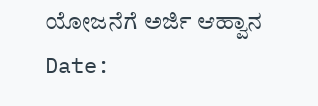ಯೋಜನೆಗೆ ಅರ್ಜಿ ಆಹ್ವಾನ
Date: